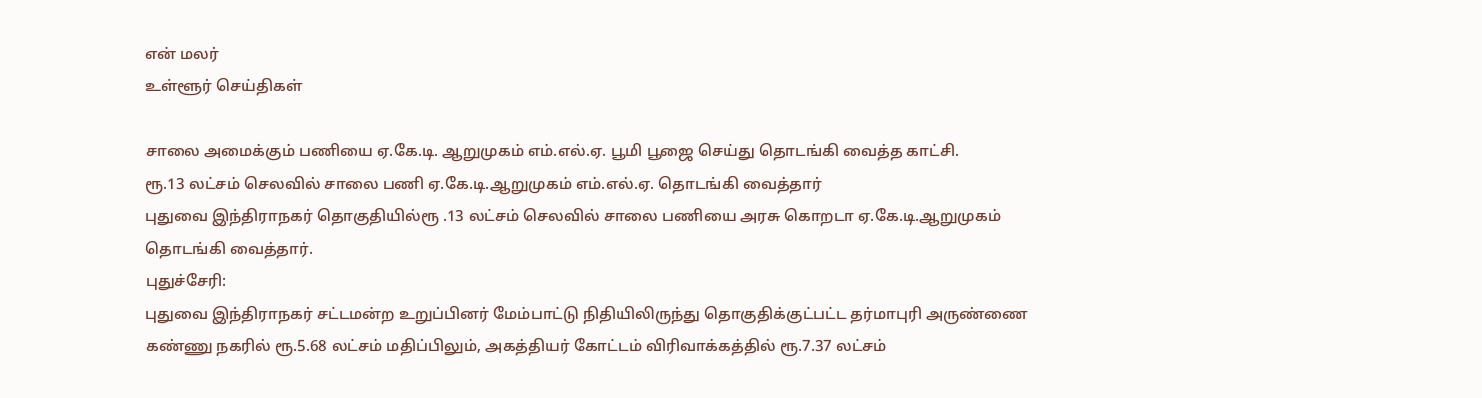என் மலர்
உள்ளூர் செய்திகள்

சாலை அமைக்கும் பணியை ஏ.கே.டி. ஆறுமுகம் எம்.எல்.ஏ. பூமி பூஜை செய்து தொடங்கி வைத்த காட்சி.
ரூ.13 லட்சம் செலவில் சாலை பணி ஏ.கே.டி.ஆறுமுகம் எம்.எல்.ஏ. தொடங்கி வைத்தார்
புதுவை இந்திராநகர் தொகுதியில்ரூ .13 லட்சம் செலவில் சாலை பணியை அரசு கொறடா ஏ.கே.டி.ஆறுமுகம் தொடங்கி வைத்தார்.
புதுச்சேரி:
புதுவை இந்திராநகர் சட்டமன்ற உறுப்பினர் மேம்பாட்டு நிதியிலிருந்து தொகுதிக்குட்பட்ட தர்மாபுரி அருண்ணை கண்ணு நகரில் ரூ.5.68 லட்சம் மதிப்பிலும், அகத்தியர் கோட்டம் விரிவாக்கத்தில் ரூ.7.37 லட்சம்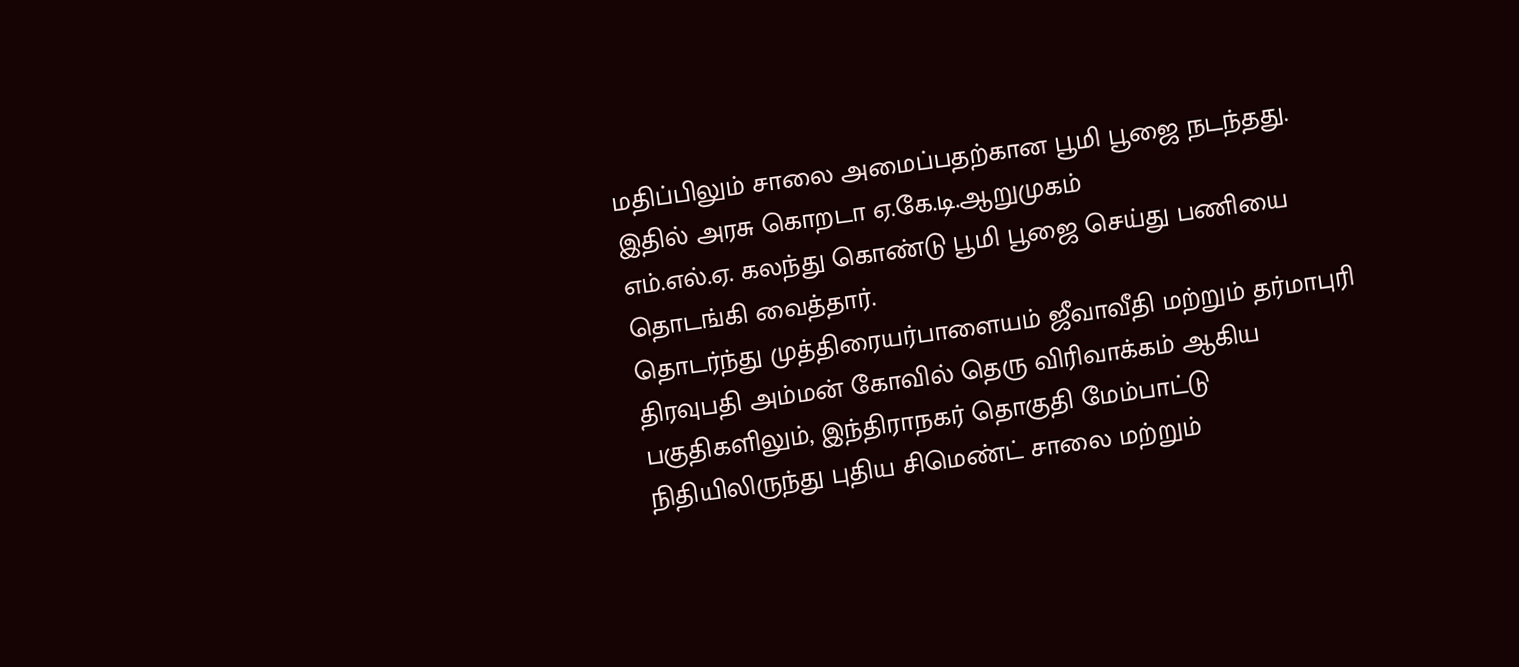மதிப்பிலும் சாலை அமைப்பதற்கான பூமி பூஜை நடந்தது.
இதில் அரசு கொறடா ஏ.கே.டி.ஆறுமுகம்
எம்.எல்.ஏ. கலந்து கொண்டு பூமி பூஜை செய்து பணியை தொடங்கி வைத்தார்.
தொடர்ந்து முத்திரையர்பாளையம் ஜீவாவீதி மற்றும் தர்மாபுரி திரவுபதி அம்மன் கோவில் தெரு விரிவாக்கம் ஆகிய பகுதிகளிலும், இந்திராநகர் தொகுதி மேம்பாட்டு நிதியிலிருந்து புதிய சிமெண்ட் சாலை மற்றும்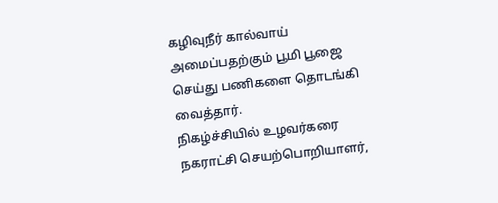கழிவுநீர் கால்வாய் அமைப்பதற்கும் பூமி பூஜை செய்து பணிகளை தொடங்கி வைத்தார்.
நிகழ்ச்சியில் உழவர்கரை நகராட்சி செயற்பொறியாளர்,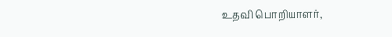உதவி பொறியாளர்,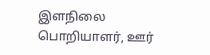இளநிலை பொறியாளர், ஊர்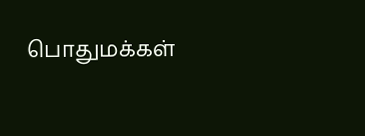பொதுமக்கள்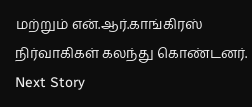மற்றும் என்.ஆர்.காங்கிரஸ் நிர்வாகிகள் கலந்து கொண்டனர்.
Next Story